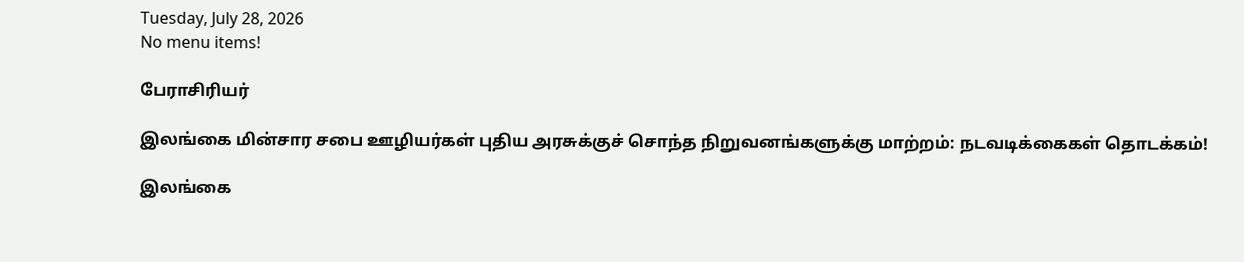Tuesday, July 28, 2026
No menu items!

பேராசிரியர்

இலங்கை மின்சார சபை ஊழியர்கள் புதிய அரசுக்குச் சொந்த நிறுவனங்களுக்கு மாற்றம்: நடவடிக்கைகள் தொடக்கம்!

இலங்கை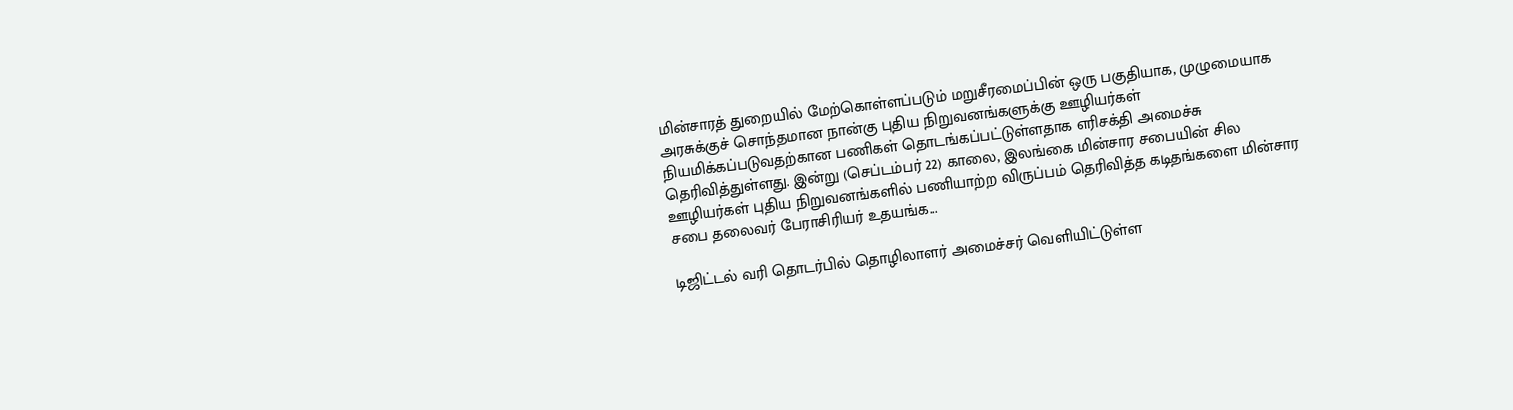மின்சாரத் துறையில் மேற்கொள்ளப்படும் மறுசீரமைப்பின் ஒரு பகுதியாக, முழுமையாக அரசுக்குச் சொந்தமான நான்கு புதிய நிறுவனங்களுக்கு ஊழியர்கள் நியமிக்கப்படுவதற்கான பணிகள் தொடங்கப்பட்டுள்ளதாக எரிசக்தி அமைச்சு தெரிவித்துள்ளது. இன்று (செப்டம்பர் 22) காலை, இலங்கை மின்சார சபையின் சில ஊழியர்கள் புதிய நிறுவனங்களில் பணியாற்ற விருப்பம் தெரிவித்த கடிதங்களை மின்சார சபை தலைவர் பேராசிரியர் உதயங்க...

டிஜிட்டல் வரி தொடர்பில் தொழிலாளர் அமைச்சர் வெளியிட்டுள்ள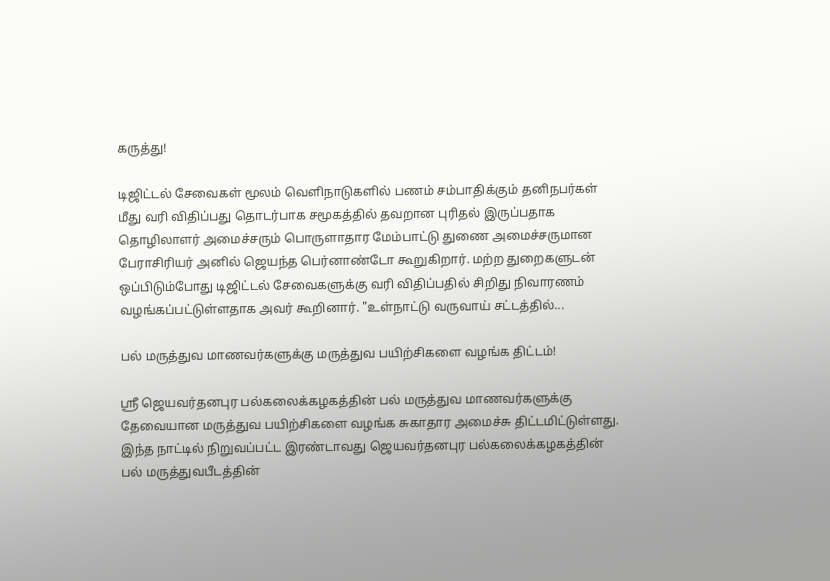கருத்து!

டிஜிட்டல் சேவைகள் மூலம் வெளிநாடுகளில் பணம் சம்பாதிக்கும் தனிநபர்கள் மீது வரி விதிப்பது தொடர்பாக சமூகத்தில் தவறான புரிதல் இருப்பதாக தொழிலாளர் அமைச்சரும் பொருளாதார மேம்பாட்டு துணை அமைச்சருமான பேராசிரியர் அனில் ஜெயந்த பெர்னாண்டோ கூறுகிறார். மற்ற துறைகளுடன் ஒப்பிடும்போது டிஜிட்டல் சேவைகளுக்கு வரி விதிப்பதில் சிறிது நிவாரணம் வழங்கப்பட்டுள்ளதாக அவர் கூறினார். "உள்நாட்டு வருவாய் சட்டத்தில்...

பல் மருத்துவ மாணவர்களுக்கு மருத்துவ பயிற்சிகளை வழங்க திட்டம்!

ஸ்ரீ ஜெயவர்தனபுர பல்கலைக்கழகத்தின் பல் மருத்துவ மாணவர்களுக்கு தேவையான மருத்துவ பயிற்சிகளை வழங்க சுகாதார அமைச்சு திட்டமிட்டுள்ளது. இந்த நாட்டில் நிறுவப்பட்ட இரண்டாவது ஜெயவர்தனபுர பல்கலைக்கழகத்தின் பல் மருத்துவபீடத்தின்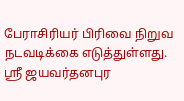பேராசிரியர் பிரிவை நிறுவ நடவடிக்கை எடுத்துள்ளது. ஸ்ரீ ஜயவர்தனபுர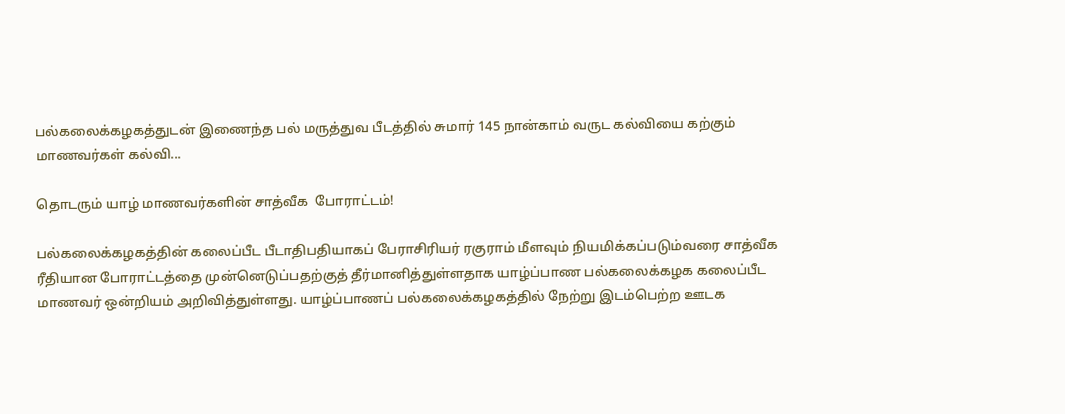பல்கலைக்கழகத்துடன் இணைந்த பல் மருத்துவ பீடத்தில் சுமார் 145 நான்காம் வருட கல்வியை கற்கும் மாணவர்கள் கல்வி...

தொடரும் யாழ் மாணவர்களின் சாத்வீக  போராட்டம்!

பல்கலைக்கழகத்தின் கலைப்பீட பீடாதிபதியாகப் பேராசிரியர் ரகுராம் மீளவும் நியமிக்கப்படும்வரை சாத்வீக ரீதியான போராட்டத்தை முன்னெடுப்பதற்குத் தீர்மானித்துள்ளதாக யாழ்ப்பாண பல்கலைக்கழக கலைப்பீட மாணவர் ஒன்றியம் அறிவித்துள்ளது. யாழ்ப்பாணப் பல்கலைக்கழகத்தில் நேற்று இடம்பெற்ற ஊடக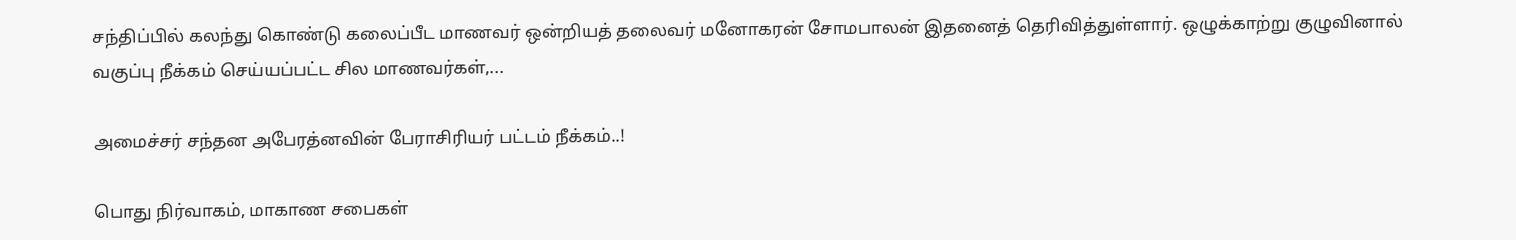சந்திப்பில் கலந்து கொண்டு கலைப்பீட மாணவர் ஒன்றியத் தலைவர் மனோகரன் சோமபாலன் இதனைத் தெரிவித்துள்ளார். ஒழுக்காற்று குழுவினால் வகுப்பு நீக்கம் செய்யப்பட்ட சில மாணவர்கள்,...

அமைச்சர் சந்தன அபேரத்னவின் பேராசிரியர் பட்டம் நீக்கம்..!

பொது நிர்வாகம், மாகாண சபைகள்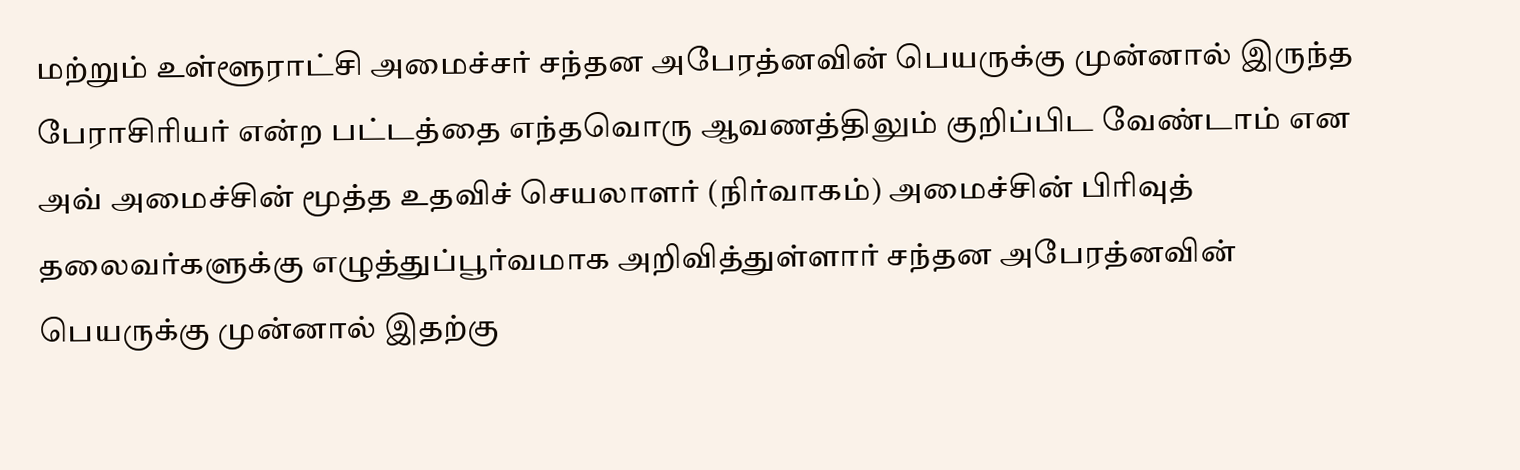மற்றும் உள்ளூராட்சி அமைச்சர் சந்தன அபேரத்னவின் பெயருக்கு முன்னால் இருந்த பேராசிரியர் என்ற பட்டத்தை எந்தவொரு ஆவணத்திலும் குறிப்பிட வேண்டாம் என அவ் அமைச்சின் மூத்த உதவிச் செயலாளர் (நிர்வாகம்) அமைச்சின் பிரிவுத் தலைவர்களுக்கு எழுத்துப்பூர்வமாக அறிவித்துள்ளார் சந்தன அபேரத்னவின் பெயருக்கு முன்னால் இதற்கு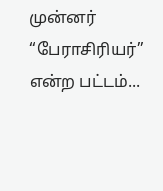முன்னர் “பேராசிரியர்” என்ற பட்டம்...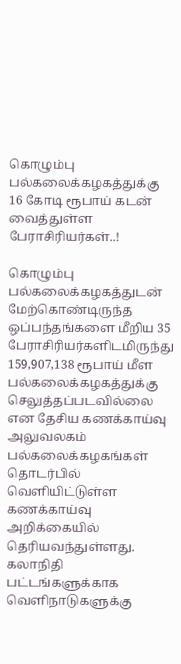கொழும்பு பல்கலைக்கழகத்துக்கு 16 கோடி ரூபாய் கடன் வைத்துள்ள பேராசிரியர்கள்..!

கொழும்பு பல்கலைக்கழகத்துடன் மேற்கொண்டிருந்த ஒப்பந்தங்களை மீறிய 35 பேராசிரியர்களிடமிருந்து 159,907,138 ரூபாய் மீள பல்கலைக்கழகத்துக்கு செலுத்தப்படவில்லை என தேசிய கணக்காய்வு அலுவலகம் பல்கலைக்கழகங்கள் தொடர்பில் வெளியிட்டுள்ள கணக்காய்வு அறிக்கையில் தெரியவந்துள்ளது. கலாநிதி பட்டங்களுக்காக வெளிநாடுகளுக்கு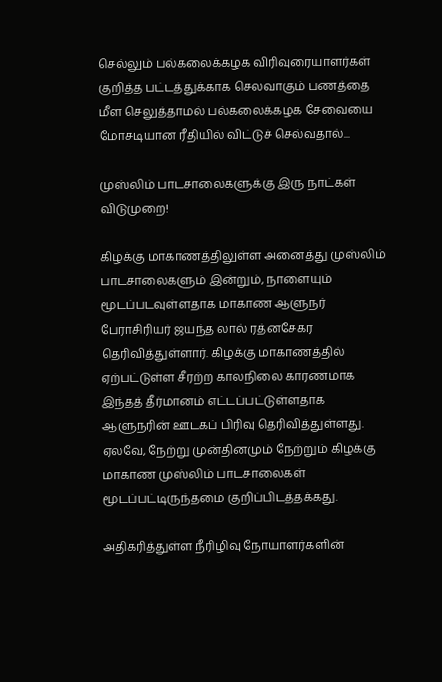செல்லும் பல்கலைக்கழக விரிவுரையாளர்கள் குறித்த பட்டத்துக்காக செலவாகும் பணத்தை மீள செலுத்தாமல் பல்கலைக்கழக சேவையை மோசடியான ரீதியில் விட்டுச் செல்வதால்...

முஸ்லிம் பாடசாலைகளுக்கு இரு நாட்கள் விடுமுறை!

கிழக்கு மாகாணத்திலுள்ள அனைத்து முஸ்லிம் பாடசாலைகளும் இன்றும், நாளையும் மூடப்படவுள்ளதாக மாகாண ஆளுநர் பேராசிரியர் ஜயந்த லால் ரத்னசேகர தெரிவித்துள்ளார். கிழக்கு மாகாணத்தில் ஏற்பட்டுள்ள சீரற்ற காலநிலை காரணமாக இந்தத் தீர்மானம் எட்டப்பட்டுள்ளதாக ஆளுநரின் ஊடகப் பிரிவு தெரிவித்துள்ளது. ஏலவே, நேற்று முன்தினமும் நேற்றும் கிழக்கு மாகாண முஸ்லிம் பாடசாலைகள் மூடப்பட்டிருந்தமை குறிப்பிடத்தக்கது.

அதிகரித்துள்ள நீரிழிவு நோயாளர்களின்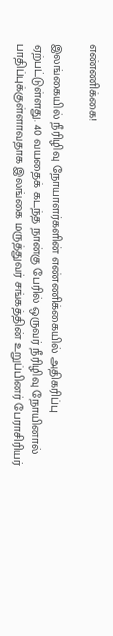எண்ணிக்கை!

இலங்கையில் நீரிழிவு நோயாளர்களின் எண்ணிக்கையில் அதிகரிப்பு ஏற்பட்டுள்ளது. 40 வயதைக் கடந்த நான்கு பேரில் ஒருவர் நீரிழிவு நோயினால் பாதிப்புக்குள்ளாவதாக இலங்கை மருத்துவர் சங்கத்தின் உறுப்பினர் பேராசிரியர்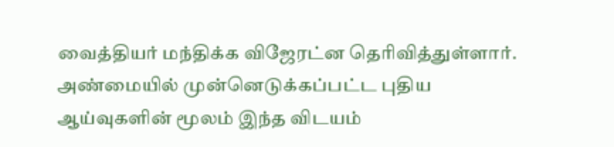வைத்தியர் மந்திக்க விஜேரட்ன தெரிவித்துள்ளார். அண்மையில் முன்னெடுக்கப்பட்ட புதிய ஆய்வுகளின் மூலம் இந்த விடயம்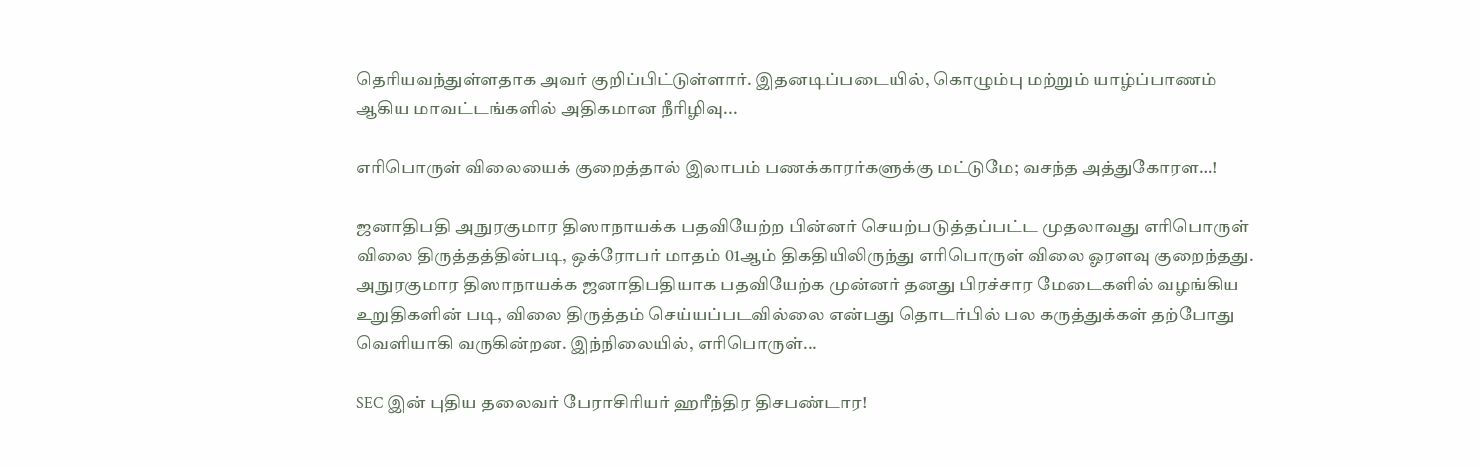தெரியவந்துள்ளதாக அவர் குறிப்பிட்டுள்ளார். இதனடிப்படையில், கொழும்பு மற்றும் யாழ்ப்பாணம் ஆகிய மாவட்டங்களில் அதிகமான நீரிழிவு...

எரிபொருள் விலையைக் குறைத்தால் இலாபம் பணக்காரர்களுக்கு மட்டுமே; வசந்த அத்துகோரள…!

ஜனாதிபதி அநுரகுமார திஸாநாயக்க பதவியேற்ற பின்னர் செயற்படுத்தப்பட்ட முதலாவது எரிபொருள் விலை திருத்தத்தின்படி, ஒக்ரோபர் மாதம் 01ஆம் திகதியிலிருந்து எரிபொருள் விலை ஓரளவு குறைந்தது. அநுரகுமார திஸாநாயக்க ஜனாதிபதியாக பதவியேற்க முன்னர் தனது பிரச்சார மேடைகளில் வழங்கிய உறுதிகளின் படி, விலை திருத்தம் செய்யப்படவில்லை என்பது தொடர்பில் பல கருத்துக்கள் தற்போது வெளியாகி வருகின்றன. இந்நிலையில், எரிபொருள்...

SEC இன் புதிய தலைவர் பேராசிரியர் ஹரீந்திர திசபண்டார!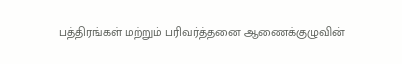பத்திரங்கள் மற்றும் பரிவர்த்தனை ஆணைக்குழுவின்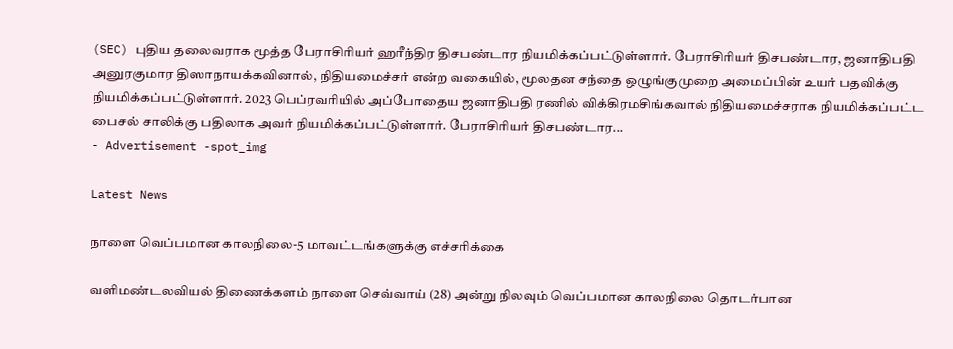(SEC) புதிய தலைவராக மூத்த பேராசிரியர் ஹரீந்திர திசபண்டார நியமிக்கப்பட்டுள்ளார். பேராசிரியர் திசபண்டார, ஜனாதிபதி அனுரகுமார திஸாநாயக்கவினால், நிதியமைச்சர் என்ற வகையில், மூலதன சந்தை ஒழுங்குமுறை அமைப்பின் உயர் பதவிக்கு நியமிக்கப்பட்டுள்ளார். 2023 பெப்ரவரியில் அப்போதைய ஜனாதிபதி ரணில் விக்கிரமசிங்கவால் நிதியமைச்சராக நியமிக்கப்பட்ட பைசல் சாலிக்கு பதிலாக அவர் நியமிக்கப்பட்டுள்ளார். பேராசிரியர் திசபண்டார...
- Advertisement -spot_img

Latest News

நாளை வெப்பமான காலநிலை-5 மாவட்டங்களுக்கு எச்சரிக்கை

வளிமண்டலவியல் திணைக்களம் நாளை செவ்வாய் (28) அன்று நிலவும் வெப்பமான காலநிலை தொடர்பான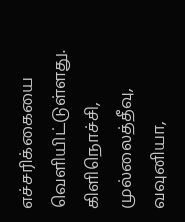எச்சரிக்கையை வெளியிட்டுள்ளது. கிளிநொச்சி, முல்லைத்தீவு, வவுனியா,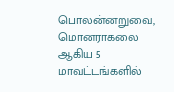பொலன்னறுவை, மொனராகலை ஆகிய 5 மாவட்டங்களில்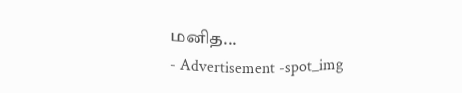மனித...
- Advertisement -spot_img